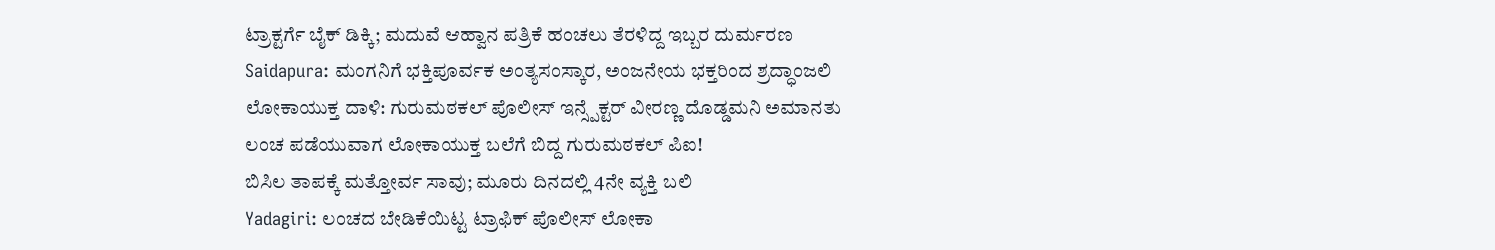ಟ್ರಾಕ್ಟರ್ಗೆ ಬೈಕ್ ಡಿಕ್ಕಿ; ಮದುವೆ ಆಹ್ವಾನ ಪತ್ರಿಕೆ ಹಂಚಲು ತೆರಳಿದ್ದ ಇಬ್ಬರ ದುರ್ಮರಣ
Saidapura: ಮಂಗನಿಗೆ ಭಕ್ತಿಪೂರ್ವಕ ಅಂತ್ಯಸಂಸ್ಕಾರ, ಅಂಜನೇಯ ಭಕ್ತರಿಂದ ಶ್ರದ್ಧಾಂಜಲಿ
ಲೋಕಾಯುಕ್ತ ದಾಳಿ: ಗುರುಮಠಕಲ್ ಪೊಲೀಸ್ ಇನ್ಸ್ಪೆಕ್ಟರ್ ವೀರಣ್ಣ ದೊಡ್ಡಮನಿ ಅಮಾನತು
ಲಂಚ ಪಡೆಯುವಾಗ ಲೋಕಾಯುಕ್ತ ಬಲೆಗೆ ಬಿದ್ದ ಗುರುಮಠಕಲ್ ಪಿಐ!
ಬಿಸಿಲ ತಾಪಕ್ಕೆ ಮತ್ತೋರ್ವ ಸಾವು; ಮೂರು ದಿನದಲ್ಲಿ 4ನೇ ವ್ಯಕ್ತಿ ಬಲಿ
Yadagiri: ಲಂಚದ ಬೇಡಿಕೆಯಿಟ್ಟ ಟ್ರಾಫಿಕ್ ಪೊಲೀಸ್ ಲೋಕಾ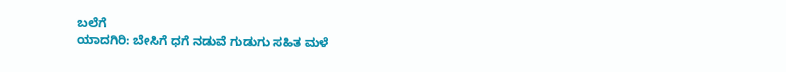ಬಲೆಗೆ
ಯಾದಗಿರಿ: ಬೇಸಿಗೆ ಧಗೆ ನಡುವೆ ಗುಡುಗು ಸಹಿತ ಮಳೆ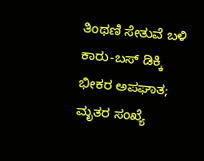ತಿಂಥಣಿ ಸೇತುವೆ ಬಳಿ ಕಾರು-ಬಸ್ ಡಿಕ್ಕಿ ಭೀಕರ ಅಪಘಾತ; ಮೃತರ ಸಂಖ್ಯೆ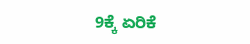9ಕ್ಕೆ ಏರಿಕೆ